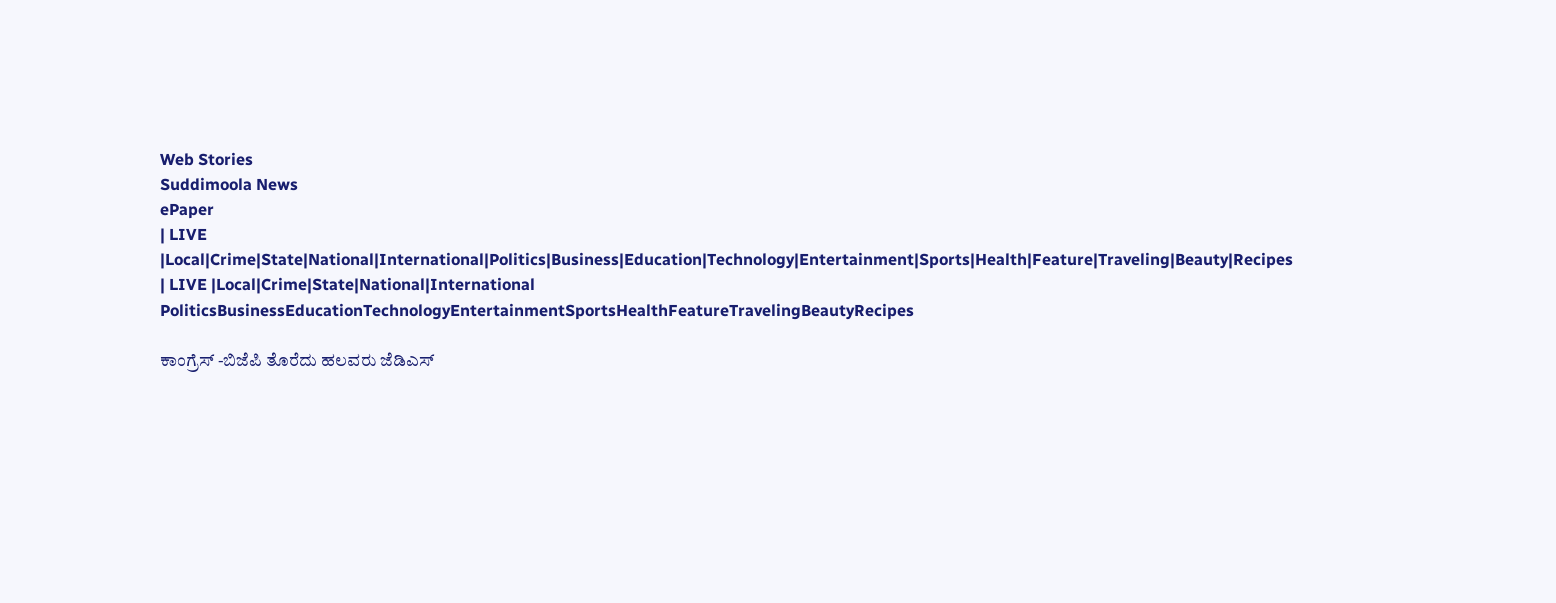Web Stories
Suddimoola News
ePaper
| LIVE |Local|Crime|State|National|International|Politics|Business|Education|Technology|Entertainment|Sports|Health|Feature|Traveling|Beauty|Recipes
| LIVE |Local|Crime|State|National|International
PoliticsBusinessEducationTechnologyEntertainmentSportsHealthFeatureTravelingBeautyRecipes

ಕಾಂಗ್ರೆಸ್‌ -ಬಿಜೆಪಿ ತೊರೆದು ಹಲವರು ಜೆಡಿಎಸ್‌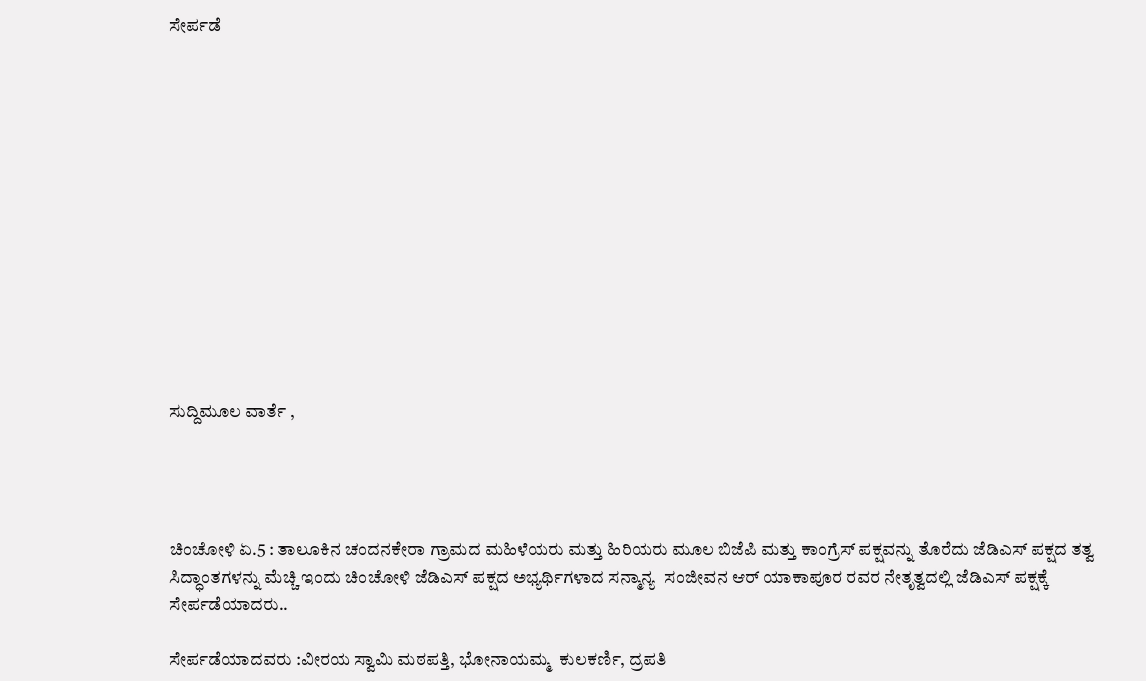ಸೇರ್ಪಡೆ













ಸುದ್ದಿಮೂಲ ವಾರ್ತೆ ,




ಚಿಂಚೋಳಿ ಏ.5 : ತಾಲೂಕಿನ ಚಂದನಕೇರಾ ಗ್ರಾಮದ ಮಹಿಳೆಯರು ಮತ್ತು ಹಿರಿಯರು ಮೂಲ ಬಿಜೆಪಿ ಮತ್ತು ಕಾಂಗ್ರೆಸ್ ಪಕ್ಷವನ್ನು ತೊರೆದು ಜೆಡಿಎಸ್ ಪಕ್ಷದ ತತ್ವ ಸಿದ್ಧಾಂತಗಳನ್ನು ಮೆಚ್ಚಿ ಇಂದು ಚಿಂಚೋಳಿ ಜೆಡಿಎಸ್ ಪಕ್ಷದ ಅಭ್ಯರ್ಥಿಗಳಾದ ಸನ್ಮಾನ್ಯ  ಸಂಜೀವನ ಆರ್ ಯಾಕಾಪೂರ ರವರ ನೇತೃತ್ವದಲ್ಲಿ ಜೆಡಿಎಸ್ ಪಕ್ಷಕ್ಕೆ ಸೇರ್ಪಡೆಯಾದರು..

ಸೇರ್ಪಡೆಯಾದವರು :ವೀರಯ ಸ್ವಾಮಿ ಮಠಪತ್ತಿ, ಭೋನಾಯಮ್ಮ  ಕುಲಕರ್ಣಿ, ದ್ರಪತಿ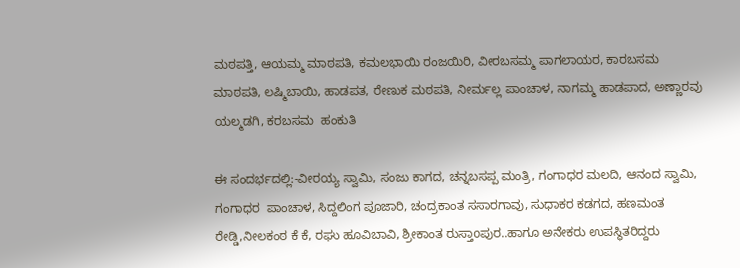ಮಠಪತ್ತಿ, ಆಯಮ್ಮ ಮಾಠಪತಿ, ಕಮಲಭಾಯಿ ರಂಜಯಿರಿ, ವೀರಬಸಮ್ಮ ಪಾಗಲಾಯರ, ಕಾರಬಸಮ ಮಾಠಪತಿ, ಲಷ್ಮಿಬಾಯಿ, ಹಾಡಪತ, ರೇಣುಕ ಮಠಪತಿ, ನೀರ್ಮಲ್ಲ ಪಾಂಚಾಳ, ನಾಗಮ್ಮ ಹಾಡಪಾದ, ಅಣ್ಣಾರವು ಯಲ್ಮಡಗಿ, ಕರಬಸಮ  ಹಂಕುತಿ

ಈ ಸಂದರ್ಭದಲ್ಲಿ:-ವೀರಯ್ಯ ಸ್ವಾಮಿ, ಸಂಜು ಕಾಗದ, ಚನ್ನಬಸಪ್ಪ ಮಂತ್ರಿ, ಗಂಗಾಧರ ಮಲದಿ, ಆನಂದ ಸ್ವಾಮಿ, ಗಂಗಾಧರ  ಪಾಂಚಾಳ, ಸಿದ್ದಲಿಂಗ ಪೂಜಾರಿ, ಚಂದ್ರಕಾಂತ ಸಸಾರಗಾವು, ಸುಧಾಕರ ಕಡಗದ, ಹಣಮಂತ ರೇಡ್ಡಿ,ನೀಲಕಂಠ ಕೆ ಕೆ, ರಘು ಹೂವಿಬಾವಿ, ಶ್ರೀಕಾಂತ ರುಸ್ತಾoಪುರ..ಹಾಗೂ ಅನೇಕರು ಉಪಸ್ಥಿತರಿದ್ದರು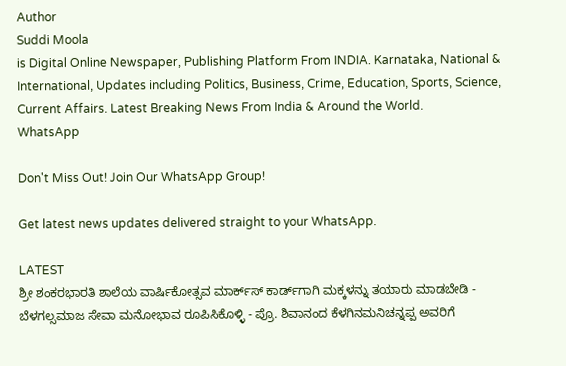Author
Suddi Moola
is Digital Online Newspaper, Publishing Platform From INDIA. Karnataka, National & International, Updates including Politics, Business, Crime, Education, Sports, Science, Current Affairs. Latest Breaking News From India & Around the World.
WhatsApp

Don't Miss Out! Join Our WhatsApp Group!

Get latest news updates delivered straight to your WhatsApp.

LATEST
ಶ್ರೀ ಶಂಕರಭಾರತಿ ಶಾಲೆಯ ವಾರ್ಷಿಕೋತ್ಸವ ಮಾರ್ಕ್‌ಸ್‌ ಕಾರ್ಡ್‌ಗಾಗಿ ಮಕ್ಕಳನ್ನು ತಯಾರು ಮಾಡಬೇಡಿ - ಬೆಳಗಲ್ಸಮಾಜ ಸೇವಾ ಮನೋಭಾವ ರೂಪಿಸಿಕೊಳ್ಳಿ - ಪ್ರೊ. ಶಿವಾನಂದ ಕೆಳಗಿನಮನಿಚನ್ನಪ್ಪ ಅವರಿಗೆ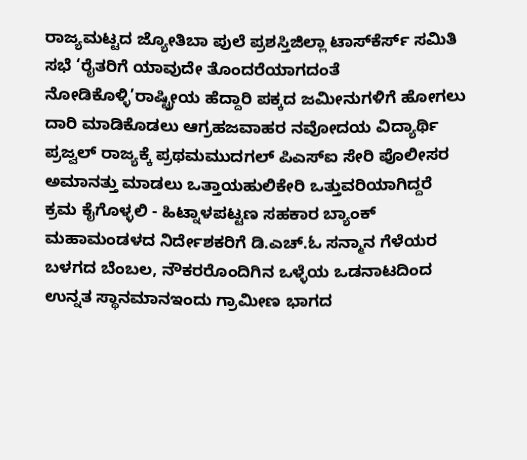ರಾಜ್ಯಮಟ್ಟದ ಜ್ಯೋತಿಬಾ ಪುಲೆ ಪ್ರಶಸ್ತಿಜಿಲ್ಲಾ ಟಾಸ್‌‌ಕೆರ್ಸ್ ಸಮಿತಿ ಸಭೆ ‘ರೈತರಿಗೆ ಯಾವುದೇ ತೊಂದರೆಯಾಗದಂತೆ ನೋಡಿಕೊಳ್ಳಿ’ರಾಷ್ಟ್ರೀಯ ಹೆದ್ದಾರಿ ಪಕ್ಕದ ಜಮೀನುಗಳಿಗೆ ಹೋಗಲು ದಾರಿ ಮಾಡಿಕೊಡಲು ಆಗ್ರಹಜವಾಹರ ನವೋದಯ ವಿದ್ಯಾರ್ಥಿ ಪ್ರಜ್ವಲ್ ರಾಜ್ಯಕ್ಕೆ ಪ್ರಥಮಮುದಗಲ್ ಪಿಎಸ್‌ಐ ಸೇರಿ ಪೊಲೀಸರ ಅಮಾನತ್ತು ಮಾಡಲು ಒತ್ತಾಯಹುಲಿಕೇರಿ ಒತ್ತುವರಿಯಾಗಿದ್ದರೆ ಕ್ರಮ ಕೈಗೊಳ್ಳಲಿ - ಹಿಟ್ನಾಳಪಟ್ಟಣ ಸಹಕಾರ ಬ್ಯಾಂಕ್ ಮಹಾಮಂಡಳದ ನಿರ್ದೇಶಕರಿಗೆ ಡಿ.ಎಚ್.ಓ ಸನ್ಮಾನ ಗೆಳೆಯರ ಬಳಗದ ಬೆಂಬಲ, ನೌಕರರೊಂದಿಗಿನ ಒಳ್ಳೆಯ ಒಡನಾಟದಿಂದ ಉನ್ನತ ಸ್ಥಾನಮಾನಇಂದು ಗ್ರಾಮೀಣ ಭಾಗದ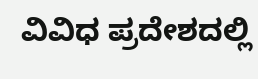ವಿವಿಧ ಪ್ರದೇಶದಲ್ಲಿ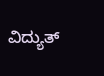ವಿದ್ಯುತ್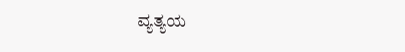ವ್ಯತ್ಯಯ